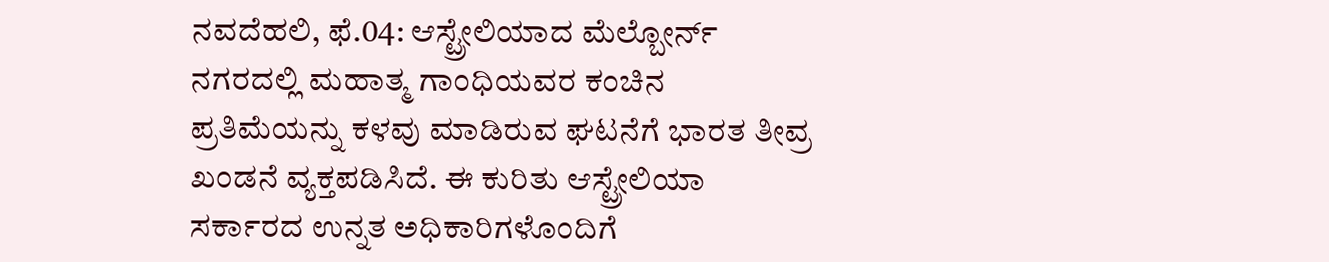ನವದೆಹಲಿ, ಫೆ.04: ಆಸ್ಟ್ರೇಲಿಯಾದ ಮೆಲ್ಬೋರ್ನ್ ನಗರದಲ್ಲಿ ಮಹಾತ್ಮ ಗಾಂಧಿಯವರ ಕಂಚಿನ ಪ್ರತಿಮೆಯನ್ನು ಕಳವು ಮಾಡಿರುವ ಘಟನೆಗೆ ಭಾರತ ತೀವ್ರ ಖಂಡನೆ ವ್ಯಕ್ತಪಡಿಸಿದೆ. ಈ ಕುರಿತು ಆಸ್ಟ್ರೇಲಿಯಾ ಸರ್ಕಾರದ ಉನ್ನತ ಅಧಿಕಾರಿಗಳೊಂದಿಗೆ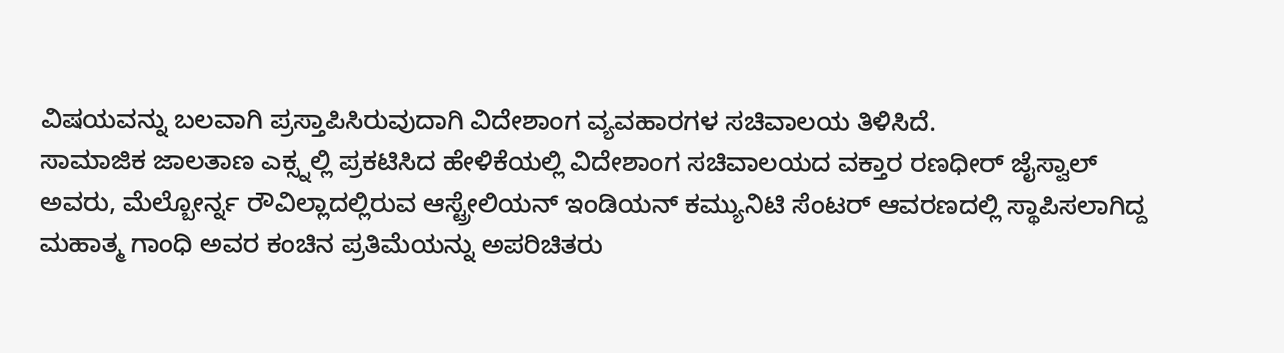ವಿಷಯವನ್ನು ಬಲವಾಗಿ ಪ್ರಸ್ತಾಪಿಸಿರುವುದಾಗಿ ವಿದೇಶಾಂಗ ವ್ಯವಹಾರಗಳ ಸಚಿವಾಲಯ ತಿಳಿಸಿದೆ.
ಸಾಮಾಜಿಕ ಜಾಲತಾಣ ಎಕ್ಸ್ನಲ್ಲಿ ಪ್ರಕಟಿಸಿದ ಹೇಳಿಕೆಯಲ್ಲಿ ವಿದೇಶಾಂಗ ಸಚಿವಾಲಯದ ವಕ್ತಾರ ರಣಧೀರ್ ಜೈಸ್ವಾಲ್ ಅವರು, ಮೆಲ್ಬೋರ್ನ್ನ ರೌವಿಲ್ಲಾದಲ್ಲಿರುವ ಆಸ್ಟ್ರೇಲಿಯನ್ ಇಂಡಿಯನ್ ಕಮ್ಯುನಿಟಿ ಸೆಂಟರ್ ಆವರಣದಲ್ಲಿ ಸ್ಥಾಪಿಸಲಾಗಿದ್ದ ಮಹಾತ್ಮ ಗಾಂಧಿ ಅವರ ಕಂಚಿನ ಪ್ರತಿಮೆಯನ್ನು ಅಪರಿಚಿತರು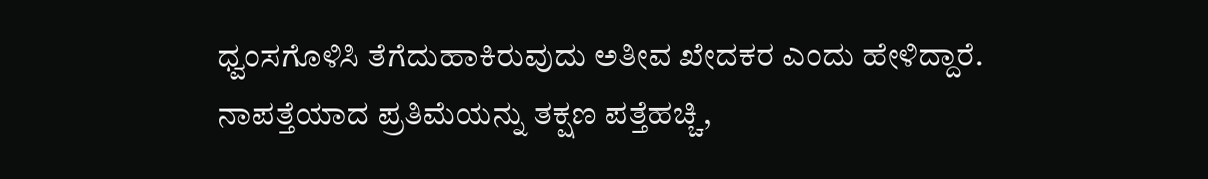ಧ್ವಂಸಗೊಳಿಸಿ ತೆಗೆದುಹಾಕಿರುವುದು ಅತೀವ ಖೇದಕರ ಎಂದು ಹೇಳಿದ್ದಾರೆ. ನಾಪತ್ತೆಯಾದ ಪ್ರತಿಮೆಯನ್ನು ತಕ್ಷಣ ಪತ್ತೆಹಚ್ಚಿ,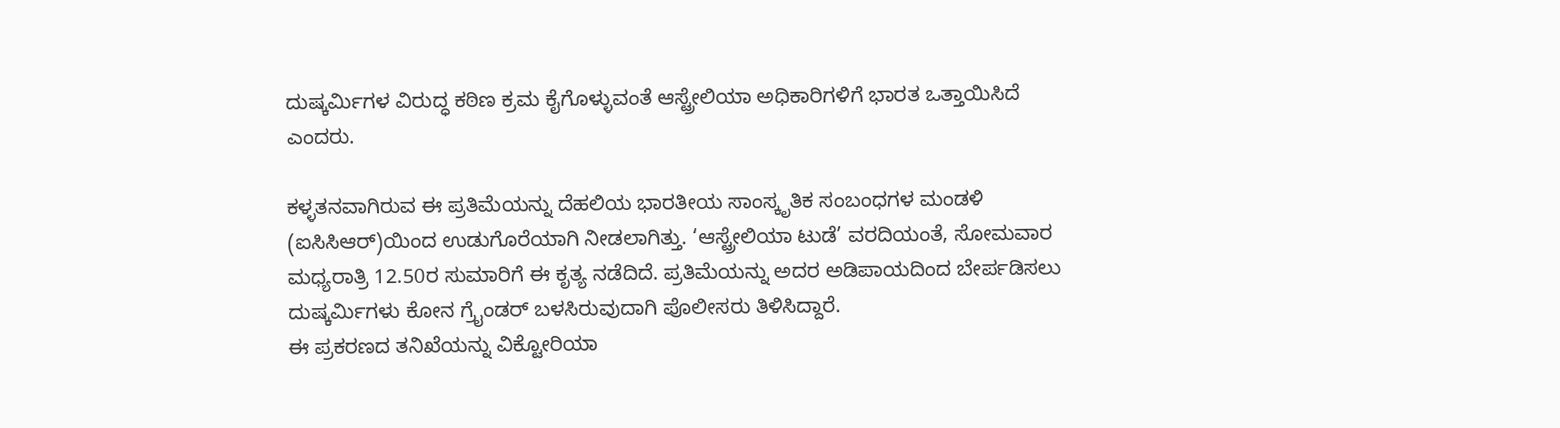ದುಷ್ಕರ್ಮಿಗಳ ವಿರುದ್ಧ ಕಠಿಣ ಕ್ರಮ ಕೈಗೊಳ್ಳುವಂತೆ ಆಸ್ಟ್ರೇಲಿಯಾ ಅಧಿಕಾರಿಗಳಿಗೆ ಭಾರತ ಒತ್ತಾಯಿಸಿದೆ ಎಂದರು.

ಕಳ್ಳತನವಾಗಿರುವ ಈ ಪ್ರತಿಮೆಯನ್ನು ದೆಹಲಿಯ ಭಾರತೀಯ ಸಾಂಸ್ಕೃತಿಕ ಸಂಬಂಧಗಳ ಮಂಡಳಿ (ಐಸಿಸಿಆರ್)ಯಿಂದ ಉಡುಗೊರೆಯಾಗಿ ನೀಡಲಾಗಿತ್ತು. ‘ಆಸ್ಟ್ರೇಲಿಯಾ ಟುಡೆ’ ವರದಿಯಂತೆ, ಸೋಮವಾರ ಮಧ್ಯರಾತ್ರಿ 12.50ರ ಸುಮಾರಿಗೆ ಈ ಕೃತ್ಯ ನಡೆದಿದೆ. ಪ್ರತಿಮೆಯನ್ನು ಅದರ ಅಡಿಪಾಯದಿಂದ ಬೇರ್ಪಡಿಸಲು ದುಷ್ಕರ್ಮಿಗಳು ಕೋನ ಗ್ರೈಂಡರ್ ಬಳಸಿರುವುದಾಗಿ ಪೊಲೀಸರು ತಿಳಿಸಿದ್ದಾರೆ.
ಈ ಪ್ರಕರಣದ ತನಿಖೆಯನ್ನು ವಿಕ್ಟೋರಿಯಾ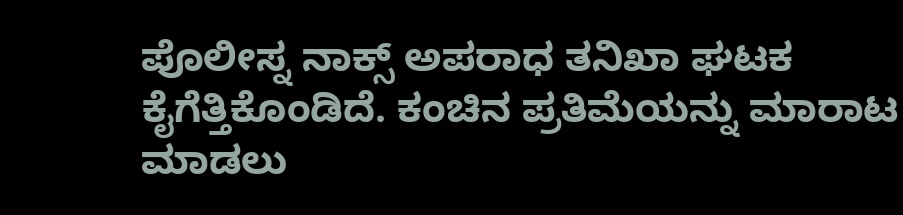ಪೊಲೀಸ್ನ ನಾಕ್ಸ್ ಅಪರಾಧ ತನಿಖಾ ಘಟಕ ಕೈಗೆತ್ತಿಕೊಂಡಿದೆ. ಕಂಚಿನ ಪ್ರತಿಮೆಯನ್ನು ಮಾರಾಟ ಮಾಡಲು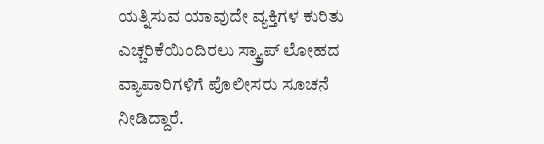ಯತ್ನಿಸುವ ಯಾವುದೇ ವ್ಯಕ್ತಿಗಳ ಕುರಿತು ಎಚ್ಚರಿಕೆಯಿಂದಿರಲು ಸ್ಕ್ರ್ಯಾಪ್ ಲೋಹದ ವ್ಯಾಪಾರಿಗಳಿಗೆ ಪೊಲೀಸರು ಸೂಚನೆ ನೀಡಿದ್ದಾರೆ.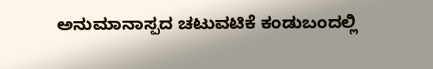ಅನುಮಾನಾಸ್ಪದ ಚಟುವಟಿಕೆ ಕಂಡುಬಂದಲ್ಲಿ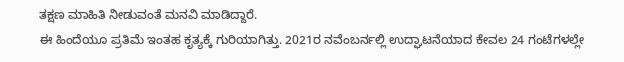ತಕ್ಷಣ ಮಾಹಿತಿ ನೀಡುವಂತೆ ಮನವಿ ಮಾಡಿದ್ದಾರೆ.
ಈ ಹಿಂದೆಯೂ ಪ್ರತಿಮೆ ಇಂತಹ ಕೃತ್ಯಕ್ಕೆ ಗುರಿಯಾಗಿತ್ತು. 2021ರ ನವೆಂಬರ್ನಲ್ಲಿ ಉದ್ಘಾಟನೆಯಾದ ಕೇವಲ 24 ಗಂಟೆಗಳಲ್ಲೇ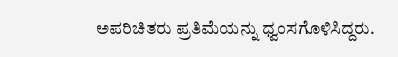ಅಪರಿಚಿತರು ಪ್ರತಿಮೆಯನ್ನು ಧ್ವಂಸಗೊಳಿಸಿದ್ದರು.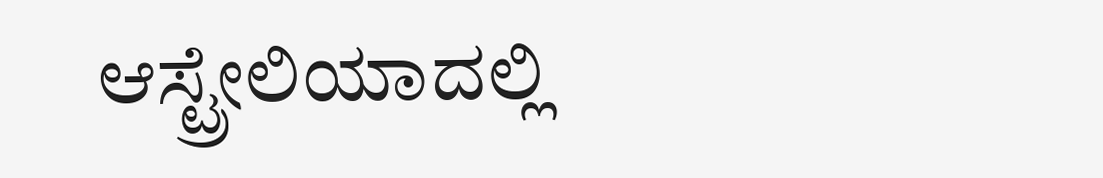ಆಸ್ಟ್ರೇಲಿಯಾದಲ್ಲಿ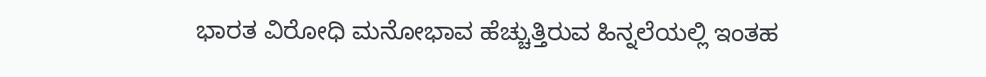ಭಾರತ ವಿರೋಧಿ ಮನೋಭಾವ ಹೆಚ್ಚುತ್ತಿರುವ ಹಿನ್ನಲೆಯಲ್ಲಿ ಇಂತಹ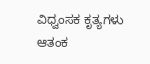ವಿಧ್ವಂಸಕ ಕೃತ್ಯಗಳು ಆತಂಕ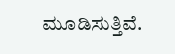ಮೂಡಿಸುತ್ತಿವೆ.